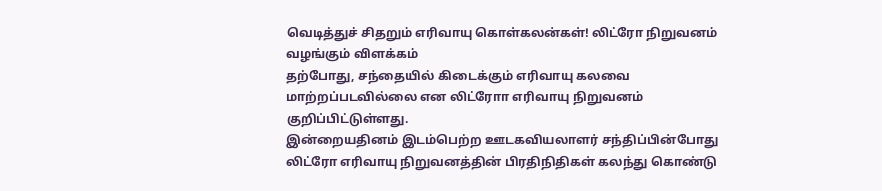வெடித்துச் சிதறும் எரிவாயு கொள்கலன்கள்! லிட்ரோ நிறுவனம் வழங்கும் விளக்கம்
தற்போது, சந்தையில் கிடைக்கும் எரிவாயு கலவை மாற்றப்படவில்லை என லிட்ரோா எரிவாயு நிறுவனம் குறிப்பிட்டுள்ளது.
இன்றையதினம் இடம்பெற்ற ஊடகவியலாளர் சந்திப்பின்போது லிட்ரோ எரிவாயு நிறுவனத்தின் பிரதிநிதிகள் கலந்து கொண்டு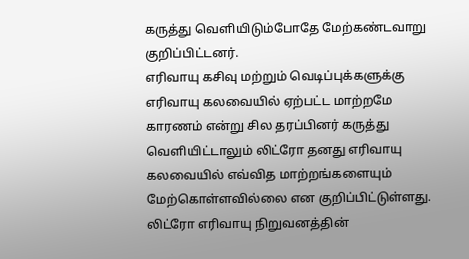கருத்து வெளியிடும்போதே மேற்கண்டவாறு குறிப்பிட்டனர்.
எரிவாயு கசிவு மற்றும் வெடிப்புக்களுக்கு எரிவாயு கலவையில் ஏற்பட்ட மாற்றமே காரணம் என்று சில தரப்பினர் கருத்து வெளியிட்டாலும் லிட்ரோ தனது எரிவாயு கலவையில் எவ்வித மாற்றங்களையும் மேற்கொள்ளவில்லை என குறிப்பிட்டுள்ளது.
லிட்ரோ எரிவாயு நிறுவனத்தின்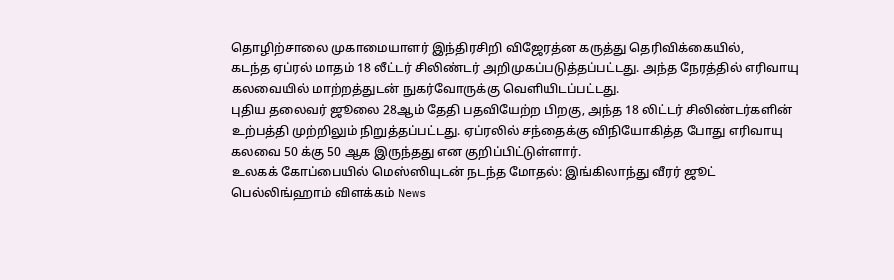தொழிற்சாலை முகாமையாளர் இந்திரசிறி விஜேரத்ன கருத்து தெரிவிக்கையில்,
கடந்த ஏப்ரல் மாதம் 18 லீட்டர் சிலிண்டர் அறிமுகப்படுத்தப்பட்டது. அந்த நேரத்தில் எரிவாயு கலவையில் மாற்றத்துடன் நுகர்வோருக்கு வெளியிடப்பட்டது.
புதிய தலைவர் ஜூலை 28ஆம் தேதி பதவியேற்ற பிறகு, அந்த 18 லிட்டர் சிலிண்டர்களின் உற்பத்தி முற்றிலும் நிறுத்தப்பட்டது. ஏப்ரலில் சந்தைக்கு விநியோகித்த போது எரிவாயு கலவை 50 க்கு 50 ஆக இருந்தது என குறிப்பிட்டுள்ளார்.
உலகக் கோப்பையில் மெஸ்ஸியுடன் நடந்த மோதல்: இங்கிலாந்து வீரர் ஜூட் பெல்லிங்ஹாம் விளக்கம் News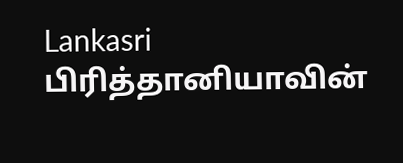Lankasri
பிரித்தானியாவின்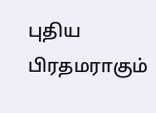புதிய பிரதமராகும்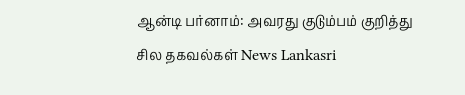ஆன்டி பர்னாம்: அவரது குடும்பம் குறித்து சில தகவல்கள் News Lankasri